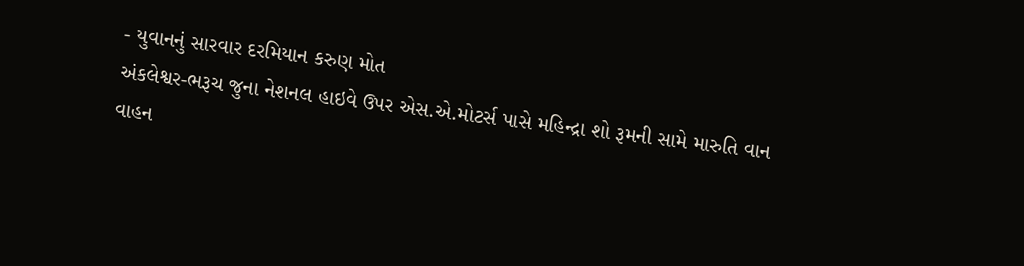- યુવાનનું સારવાર દરમિયાન કરુણ મોત
અંકલેશ્વર-ભરૂચ જુના નેશનલ હાઇવે ઉપર એસ.એ.મોટર્સ પાસે મહિન્દ્રા શો રૂમની સામે મારુતિ વાન વાહન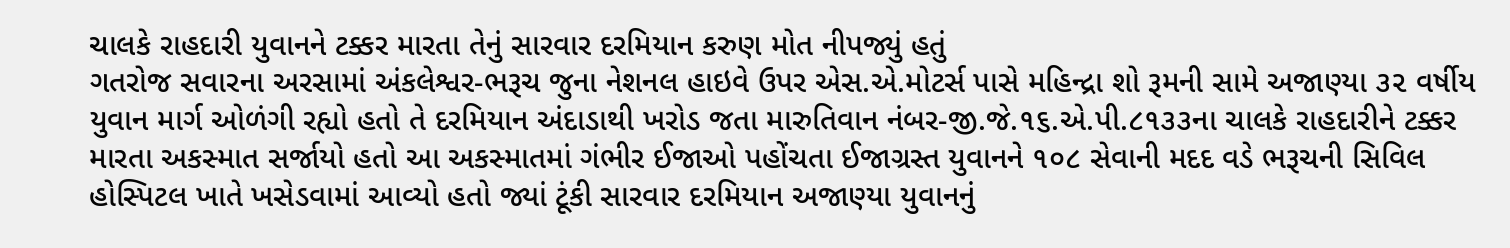ચાલકે રાહદારી યુવાનને ટક્કર મારતા તેનું સારવાર દરમિયાન કરુણ મોત નીપજ્યું હતું
ગતરોજ સવારના અરસામાં અંકલેશ્વર-ભરૂચ જુના નેશનલ હાઇવે ઉપર એસ.એ.મોટર્સ પાસે મહિન્દ્રા શો રૂમની સામે અજાણ્યા ૩૨ વર્ષીય યુવાન માર્ગ ઓળંગી રહ્યો હતો તે દરમિયાન અંદાડાથી ખરોડ જતા મારુતિવાન નંબર-જી.જે.૧૬.એ.પી.૮૧૩૩ના ચાલકે રાહદારીને ટક્કર મારતા અકસ્માત સર્જાયો હતો આ અકસ્માતમાં ગંભીર ઈજાઓ પહોંચતા ઈજાગ્રસ્ત યુવાનને ૧૦૮ સેવાની મદદ વડે ભરૂચની સિવિલ હોસ્પિટલ ખાતે ખસેડવામાં આવ્યો હતો જ્યાં ટૂંકી સારવાર દરમિયાન અજાણ્યા યુવાનનું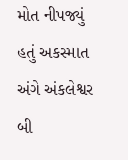મોત નીપજ્યું હતું અકસ્માત અંગે અંકલેશ્વર બી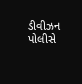ડીવીઝન પોલીસે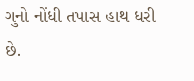ગુનો નોંધી તપાસ હાથ ધરી છે.